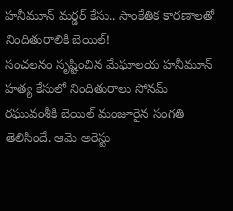హనీమూన్ మర్డర్ కేసు.. సాంకేతిక కారణాలతో నిందితురాలికి బెయిల్!
సంచలనం సృష్టించిన మేఘాలయ హనీమూన్ హత్య కేసులో నిందితురాలు సోనమ్ రఘువంశీకి బెయిల్ మంజూరైన సంగతి తెలిసిందే. ఆమె అరెస్టు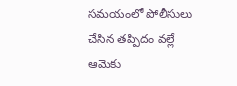సమయంలో పోలీసులు చేసిన తప్పిదం వల్లే ఆమెకు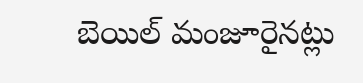బెయిల్ మంజూరైనట్లు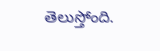తెలుస్తోంది.